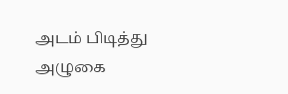அடம் பிடித்து
அழுகை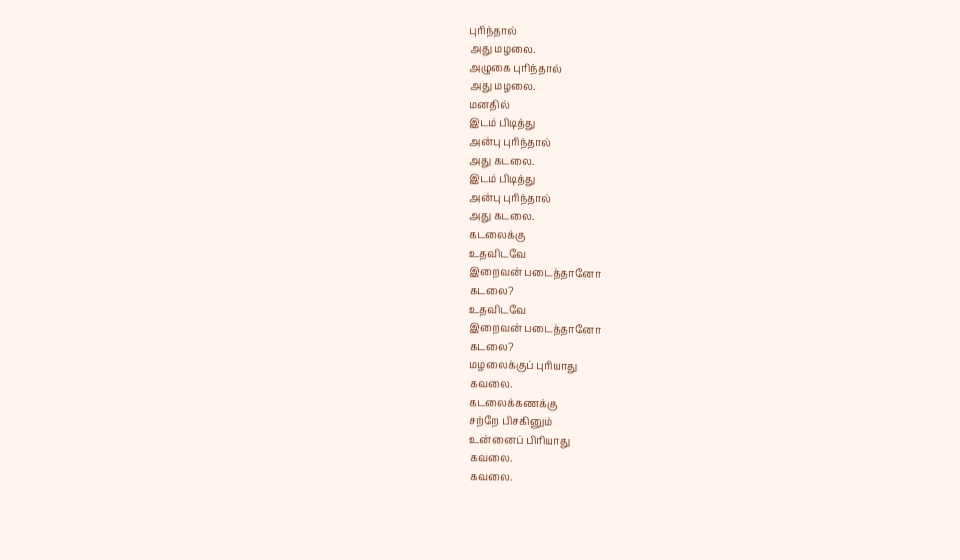புரிந்தால்
அது மழலை.
அழுகை புரிந்தால்
அது மழலை.
மனதில்
இடம் பிடித்து
அன்பு புரிந்தால்
அது கடலை.
இடம் பிடித்து
அன்பு புரிந்தால்
அது கடலை.
கடலைக்கு
உதவிடவே
இறைவன் படைத்தானோ
கடலை?
உதவிடவே
இறைவன் படைத்தானோ
கடலை?
மழலைக்குப் புரியாது
கவலை.
கடலைக்கணக்கு
சற்றே பிசகினும்
உன்னைப் பிரியாது
கவலை.
கவலை.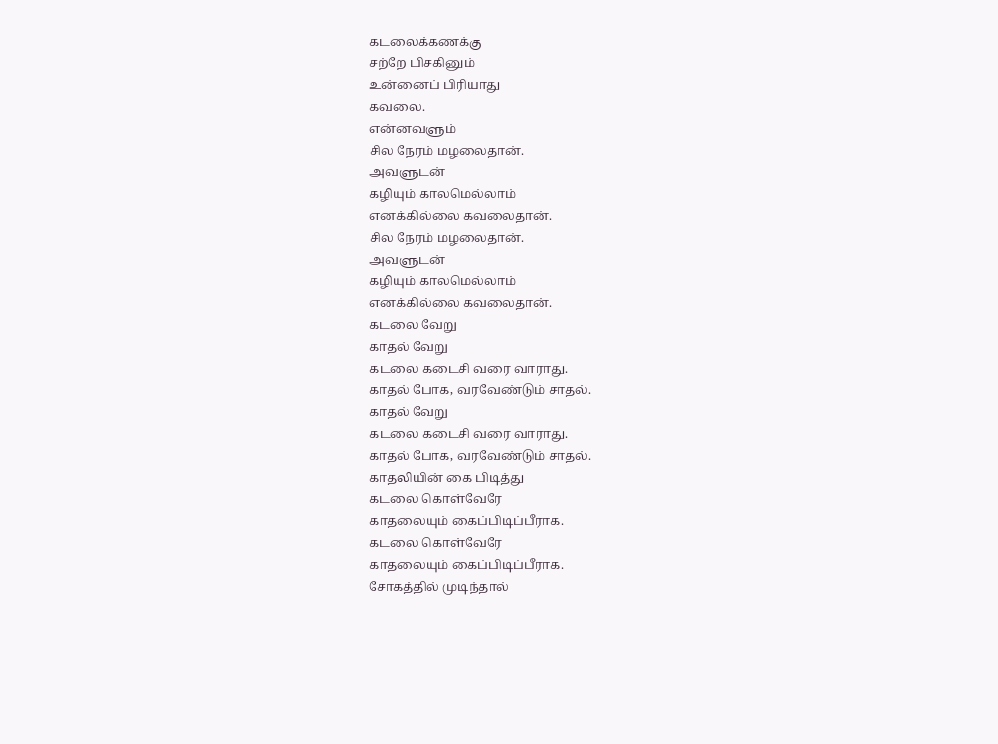கடலைக்கணக்கு
சற்றே பிசகினும்
உன்னைப் பிரியாது
கவலை.
என்னவளும்
சில நேரம் மழலைதான்.
அவளுடன்
கழியும் காலமெல்லாம்
எனக்கில்லை கவலைதான்.
சில நேரம் மழலைதான்.
அவளுடன்
கழியும் காலமெல்லாம்
எனக்கில்லை கவலைதான்.
கடலை வேறு
காதல் வேறு
கடலை கடைசி வரை வாராது.
காதல் போக, வரவேண்டும் சாதல்.
காதல் வேறு
கடலை கடைசி வரை வாராது.
காதல் போக, வரவேண்டும் சாதல்.
காதலியின் கை பிடித்து
கடலை கொள்வேரே
காதலையும் கைப்பிடிப்பீராக.
கடலை கொள்வேரே
காதலையும் கைப்பிடிப்பீராக.
சோகத்தில் முடிந்தால்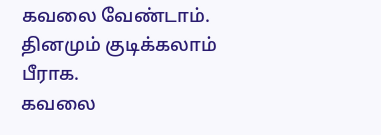கவலை வேண்டாம்.
தினமும் குடிக்கலாம் பீராக.
கவலை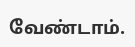வேண்டாம்.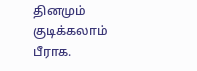தினமும் குடிக்கலாம் பீராக.